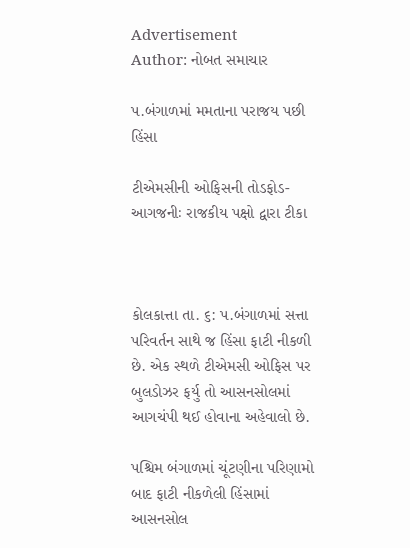Advertisement
Author: નોબત સમાચાર

પ.બંગાળમાં મમતાના પરાજય પછી હિંસા

ટીએમસીની ઓફિસની તોડફોડ-આગજનીઃ રાજકીય પક્ષો દ્વારા ટીકા



કોલકાત્તા તા. ૬: પ.બંગાળમાં સત્તા પરિવર્તન સાથે જ હિંસા ફાટી નીકળી છે. એક સ્થળે ટીએમસી ઓફિસ પર બુલડોઝર ફર્યુ તો આસનસોલમાં આગચંપી થઈ હોવાના અહેવાલો છે.

પશ્ચિમ બંગાળમાં ચૂંટણીના પરિણામો બાદ ફાટી નીકળેલી હિંસામાં આસનસોલ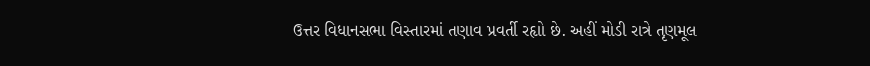ઉત્તર વિધાનસભા વિસ્તારમાં તણાવ પ્રવર્તી રહૃાો છે. અહીં મોડી રાત્રે તૃણમૂલ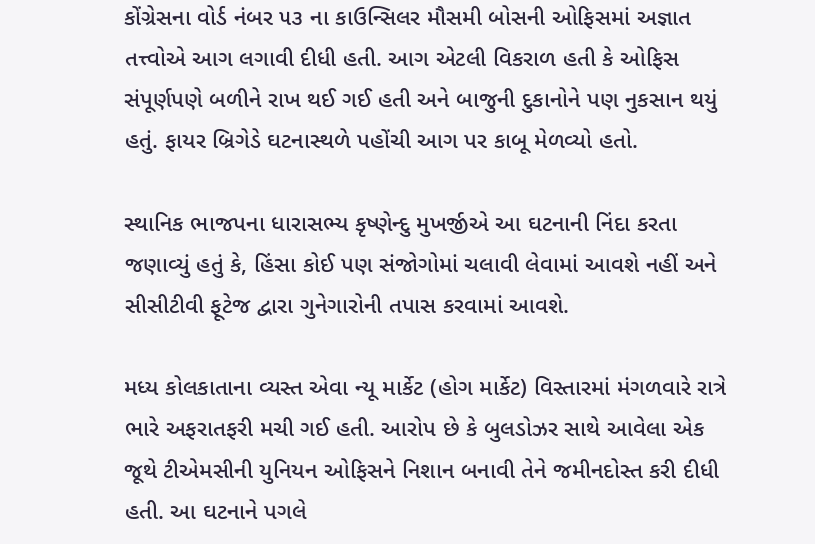કોંગ્રેસના વોર્ડ નંબર ૫૩ ના કાઉન્સિલર મૌસમી બોસની ઓફિસમાં અજ્ઞાત તત્ત્વોએ આગ લગાવી દીધી હતી. આગ એટલી વિકરાળ હતી કે ઓફિસ સંપૂર્ણપણે બળીને રાખ થઈ ગઈ હતી અને બાજુની દુકાનોને પણ નુકસાન થયું હતું. ફાયર બ્રિગેડે ઘટનાસ્થળે પહોંચી આગ પર કાબૂ મેળવ્યો હતો.

સ્થાનિક ભાજપના ધારાસભ્ય કૃષ્ણેન્દુ મુખર્જીએ આ ઘટનાની નિંદા કરતા જણાવ્યું હતું કે, હિંસા કોઈ પણ સંજોગોમાં ચલાવી લેવામાં આવશે નહીં અને સીસીટીવી ફૂટેજ દ્વારા ગુનેગારોની તપાસ કરવામાં આવશે.

મધ્ય કોલકાતાના વ્યસ્ત એવા ન્યૂ માર્કેટ (હોગ માર્કેટ) વિસ્તારમાં મંગળવારે રાત્રે ભારે અફરાતફરી મચી ગઈ હતી. આરોપ છે કે બુલડોઝર સાથે આવેલા એક જૂથે ટીએમસીની યુનિયન ઓફિસને નિશાન બનાવી તેને જમીનદોસ્ત કરી દીધી હતી. આ ઘટનાને પગલે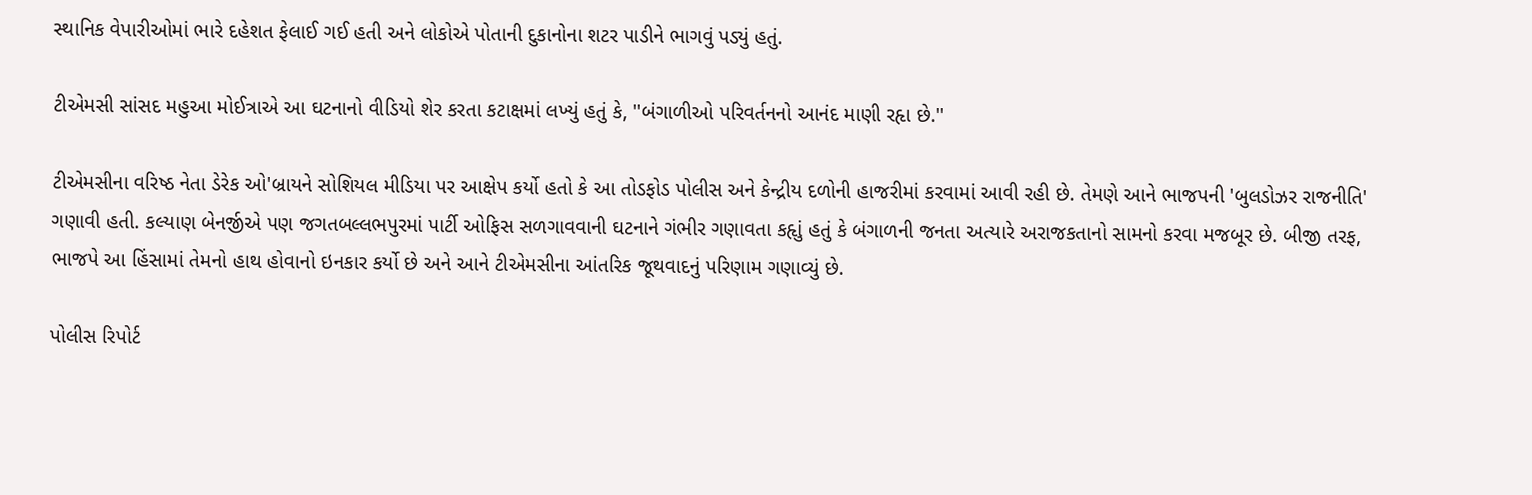સ્થાનિક વેપારીઓમાં ભારે દહેશત ફેલાઈ ગઈ હતી અને લોકોએ પોતાની દુકાનોના શટર પાડીને ભાગવું પડ્યું હતું.

ટીએમસી સાંસદ મહુઆ મોઈત્રાએ આ ઘટનાનો વીડિયો શેર કરતા કટાક્ષમાં લખ્યું હતું કે, ''બંગાળીઓ પરિવર્તનનો આનંદ માણી રહૃા છે.''

ટીએમસીના વરિષ્ઠ નેતા ડેરેક ઓ'બ્રાયને સોશિયલ મીડિયા પર આક્ષેપ કર્યો હતો કે આ તોડફોડ પોલીસ અને કેન્દ્રીય દળોની હાજરીમાં કરવામાં આવી રહી છે. તેમણે આને ભાજપની 'બુલડોઝર રાજનીતિ' ગણાવી હતી. કલ્યાણ બેનર્જીએ પણ જગતબલ્લભપુરમાં પાર્ટી ઓફિસ સળગાવવાની ઘટનાને ગંભીર ગણાવતા કહૃાું હતું કે બંગાળની જનતા અત્યારે અરાજકતાનો સામનો કરવા મજબૂર છે. બીજી તરફ, ભાજપે આ હિંસામાં તેમનો હાથ હોવાનો ઇનકાર કર્યો છે અને આને ટીએમસીના આંતરિક જૂથવાદનું પરિણામ ગણાવ્યું છે.

પોલીસ રિપોર્ટ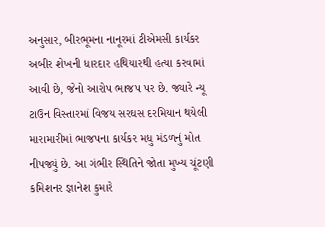અનુસાર, બીરભૂમના નાનૂરમાં ટીએમસી કાર્યકર અબીર શેખની ધારદાર હથિયારથી હત્યા કરવામાં આવી છે, જેનો આરોપ ભાજપ પર છે. જ્યારે ન્યૂ ટાઉન વિસ્તારમાં વિજય સરઘસ દરમિયાન થયેલી મારામારીમાં ભાજપના કાર્યકર મધુ મંડળનું મોત નીપજ્યું છે. આ ગંભીર સ્થિતિને જોતા મુખ્ય ચૂંટણી કમિશનર જ્ઞાનેશ કુમારે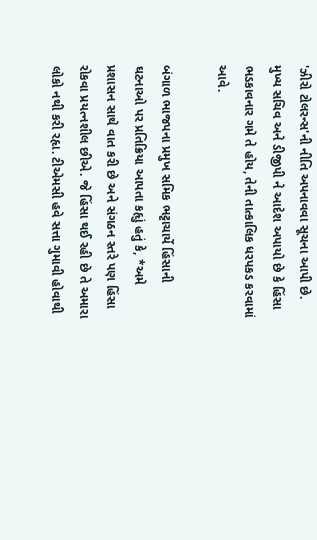'ઝીરો ટોલરન્સ'ની નીતિ અપનાવવા સૂચના આપી છે. મુખ્ય સચિવ અને ડીજીપી ને આદેશ અપાયો છે કે હિંસા ભડકાવનાર ગમે તે હોય, તેની તાત્કાલિક ધરપકડ કરવામાં આવે.

બંગાળ ભાજપના પ્રમુખ સમિક ભટ્ટાચાર્યે હિંસાની ઘટનાઓ પર પ્રતિક્રિયા આપતા કહૃાું હતું કે, *અમે પ્રશાસન સાથે વાત કરી છે અને સંગઠન સ્તરે પણ હિંસા રોકવા પ્રયત્નશીલ છીએ. જે હિંસા થઈ રહી છે તે અમારા લોકો નથી કરી રહૃા. ટીએમસી હવે સત્તા ગુમાવી હોવાથી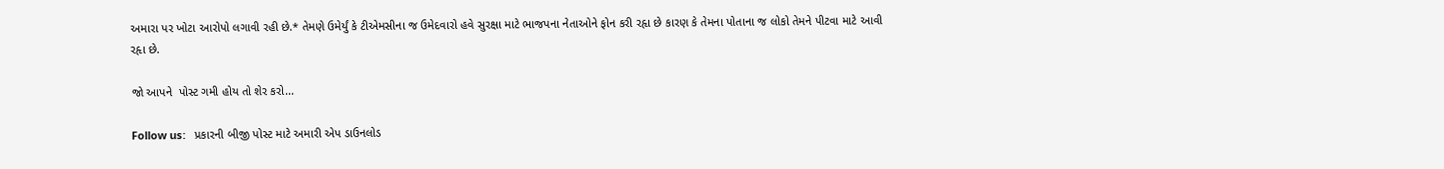અમારા પર ખોટા આરોપો લગાવી રહી છે.* તેમણે ઉમેર્યું કે ટીએમસીના જ ઉમેદવારો હવે સુરક્ષા માટે ભાજપના નેતાઓને ફોન કરી રહૃા છે કારણ કે તેમના પોતાના જ લોકો તેમને પીટવા માટે આવી રહૃા છે.

જો આપને  પોસ્ટ ગમી હોય તો શેર કરો...

Follow us:   પ્રકારની બીજી પોસ્ટ માટે અમારી એપ ડાઉનલોડ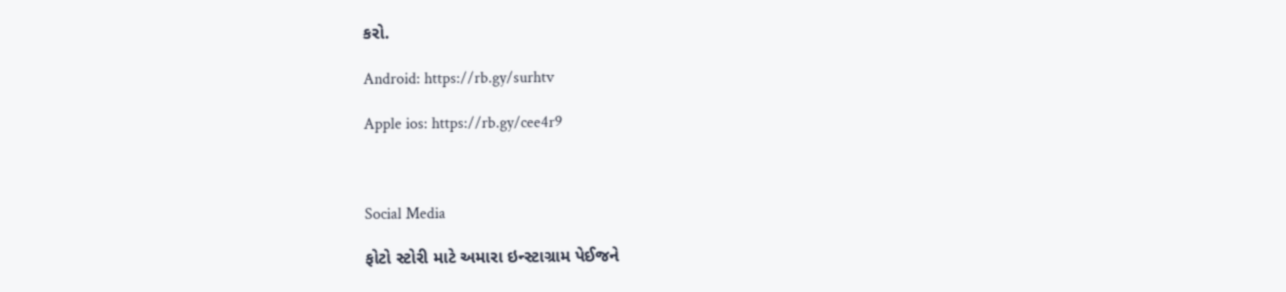કરો.

Android: https://rb.gy/surhtv

Apple ios: https://rb.gy/cee4r9



Social Media

ફોટો સ્ટોરી માટે અમારા ઇન્સ્ટાગ્રામ પેઈજને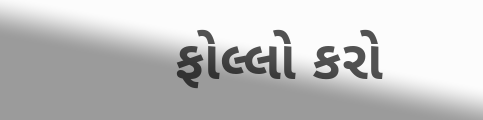ફોલ્લો કરો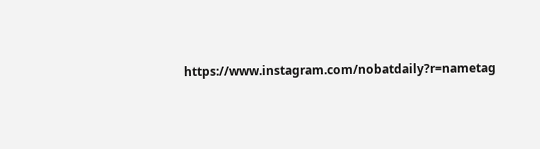https://www.instagram.com/nobatdaily?r=nametag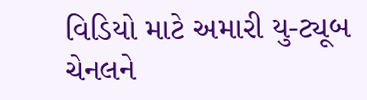વિડિયો માટે અમારી યુ-ટ્યૂબ ચેનલને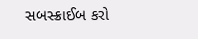સબસ્ક્રાઈબ કરો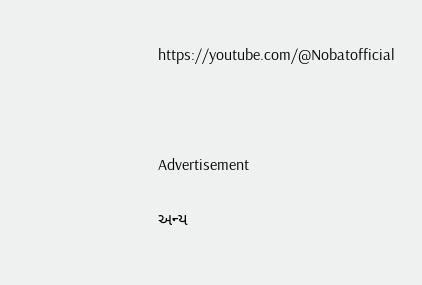https://youtube.com/@Nobatofficial



Advertisement

અન્ય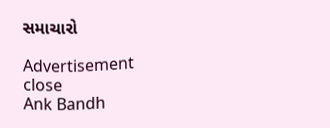સમાચારો

Advertisement
close
Ank Bandh